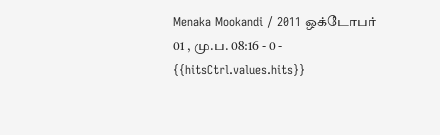Menaka Mookandi / 2011 ஒக்டோபர் 01 , மு.ப. 08:16 - 0 - {{hitsCtrl.values.hits}}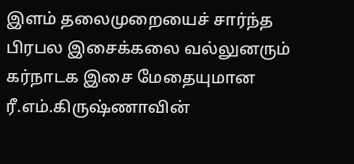இளம் தலைமுறையைச் சார்ந்த பிரபல இசைக்கலை வல்லுனரும் கர்நாடக இசை மேதையுமான ரீ.எம்.கிருஷ்ணாவின்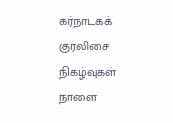கர்நாடகக் குரலிசை நிகழ்வுகள் நாளை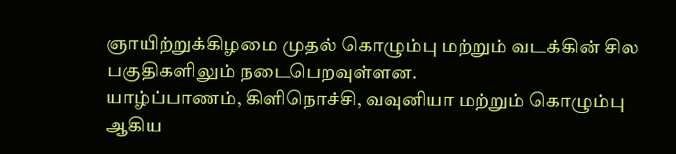ஞாயிற்றுக்கிழமை முதல் கொழும்பு மற்றும் வடக்கின் சில பகுதிகளிலும் நடைபெறவுள்ளன.
யாழ்ப்பாணம், கிளிநொச்சி, வவுனியா மற்றும் கொழும்பு ஆகிய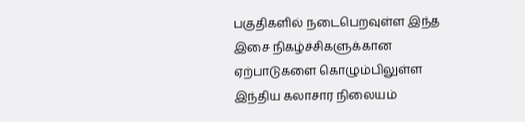பகுதிகளில் நடைபெறவுள்ள இந்த இசை நிகழ்ச்சிகளுக்கான ஏற்பாடுகளை கொழும்பிலுள்ள இந்திய கலாசார நிலையம்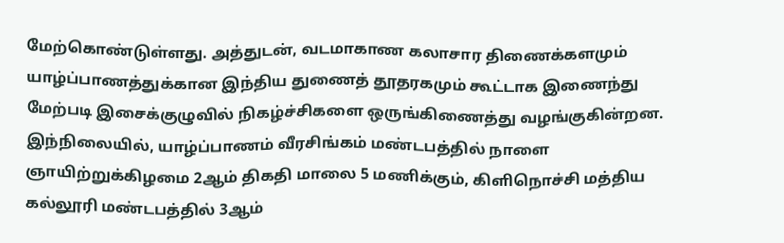மேற்கொண்டுள்ளது. அத்துடன், வடமாகாண கலாசார திணைக்களமும் யாழ்ப்பாணத்துக்கான இந்திய துணைத் தூதரகமும் கூட்டாக இணைந்து மேற்படி இசைக்குழுவில் நிகழ்ச்சிகளை ஒருங்கிணைத்து வழங்குகின்றன.
இந்நிலையில், யாழ்ப்பாணம் வீரசிங்கம் மண்டபத்தில் நாளை ஞாயிற்றுக்கிழமை 2ஆம் திகதி மாலை 5 மணிக்கும், கிளிநொச்சி மத்திய கல்லூரி மண்டபத்தில் 3ஆம்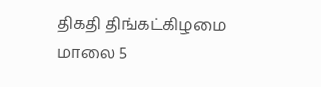திகதி திங்கட்கிழமை மாலை 5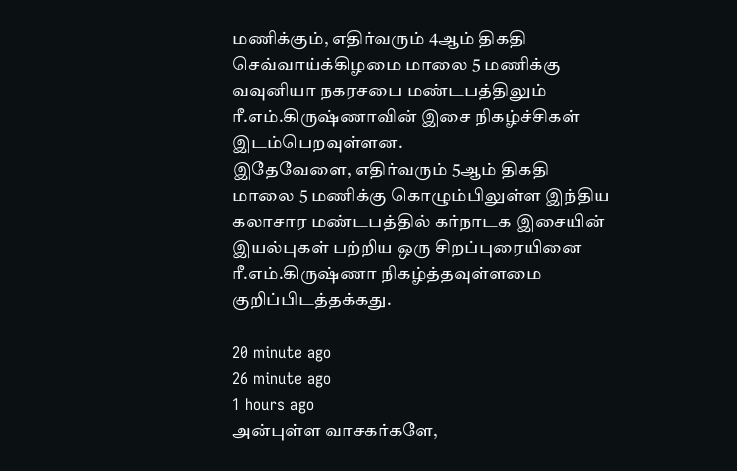மணிக்கும், எதிர்வரும் 4ஆம் திகதி செவ்வாய்க்கிழமை மாலை 5 மணிக்கு வவுனியா நகரசபை மண்டபத்திலும் ரீ.எம்.கிருஷ்ணாவின் இசை நிகழ்ச்சிகள் இடம்பெறவுள்ளன.
இதேவேளை, எதிர்வரும் 5ஆம் திகதி மாலை 5 மணிக்கு கொழும்பிலுள்ள இந்திய கலாசார மண்டபத்தில் கர்நாடக இசையின் இயல்புகள் பற்றிய ஒரு சிறப்புரையினை ரீ.எம்.கிருஷ்ணா நிகழ்த்தவுள்ளமை குறிப்பிடத்தக்கது.

20 minute ago
26 minute ago
1 hours ago
அன்புள்ள வாசகர்களே,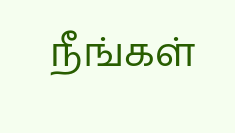நீங்கள்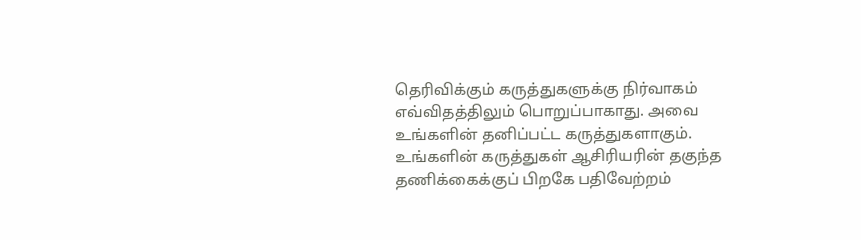தெரிவிக்கும் கருத்துகளுக்கு நிர்வாகம் எவ்விதத்திலும் பொறுப்பாகாது. அவை உங்களின் தனிப்பட்ட கருத்துகளாகும். உங்களின் கருத்துகள் ஆசிரியரின் தகுந்த தணிக்கைக்குப் பிறகே பதிவேற்றம்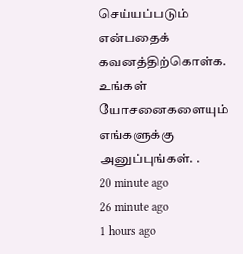செய்யப்படும் என்பதைக் கவனத்திற்கொள்க. உங்கள் யோசனைகளையும் எங்களுக்கு அனுப்புங்கள். .
20 minute ago
26 minute ago
1 hours ago